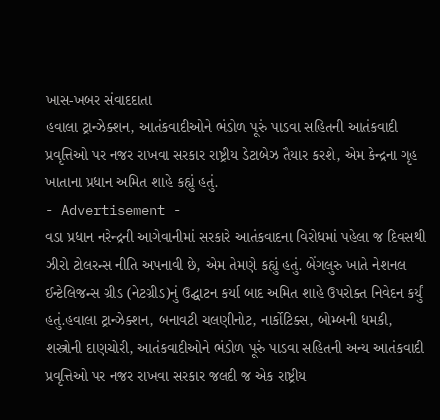ખાસ-ખબર સંવાદદાતા
હવાલા ટ્રાન્ઝેક્શન, આતંકવાદીઓને ભંડોળ પૂરું પાડવા સહિતની આતંકવાદી પ્રવૃત્તિઓ પર નજર રાખવા સરકાર રાષ્ટ્રીય ડેટાબેઝ તૈયાર કરશે, એમ કેન્દ્રના ગૃહ ખાતાના પ્રધાન અમિત શાહે કહ્યું હતું.
- Advertisement -
વડા પ્રધાન નરેન્દ્રની આગેવાનીમાં સરકારે આતંકવાદના વિરોધમાં પહેલા જ દિવસથી ઝીરો ટોલરન્સ નીતિ અપનાવી છે, એમ તેમણે કહ્યું હતું. બેંગલુરુ ખાતે નેશનલ ઈન્ટેલિજન્સ ગ્રીડ (નેટગ્રીડ)નું ઉદ્ઘાટન કર્યા બાદ અમિત શાહે ઉપરોક્ત નિવેદન કર્યું હતું.હવાલા ટ્રાન્ઝેક્શન, બનાવટી ચલણીનોટ, નાર્કોટિક્સ, બોમ્બની ધમકી, શસ્ત્રોની દાણચોરી, આતંકવાદીઓને ભંડોળ પૂરું પાડવા સહિતની અન્ય આતંકવાદી પ્રવૃત્તિઓ પર નજર રાખવા સરકાર જલદી જ એક રાષ્ટ્રીય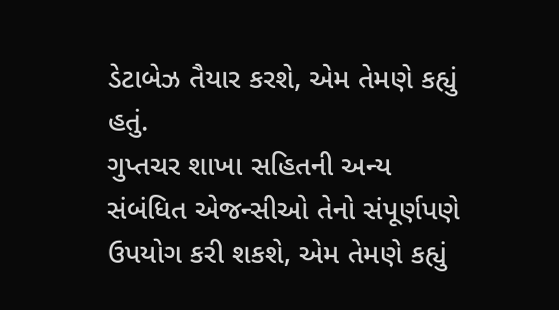ડેટાબેઝ તૈયાર કરશે, એમ તેમણે કહ્યું હતું.
ગુપ્તચર શાખા સહિતની અન્ય સંબંધિત એજન્સીઓ તેનો સંપૂર્ણપણે ઉપયોગ કરી શકશે, એમ તેમણે કહ્યું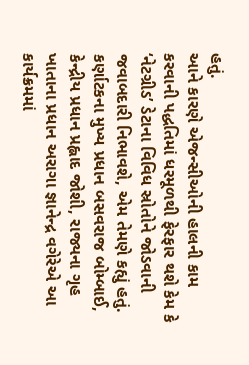હતું.
આને કારણે એજન્સીઓની હાલની કામ કરવાની પદ્ધતિમાં ધરમૂળથી ફેરફાર થશે કેમ કે ‘નેટગ્રીડ’ ડેટાના વિવિધ સ્રોતોને જોડવાની જવાબદારી નિભાવશે, એમ તેમણે કહ્યું હતું. કર્ણાટકના મુખ્ય પ્રધાન બસવરાજ બોમ્બાઈ, કેન્દ્રીય પ્રધાન પ્રહ્લાદ જોશી, રાજ્યના ગૃહ ખાતાના પ્રધાન અરાગા જ્ઞાનેન્દ્ર વગેરેએ આ કાર્યક્રમમાં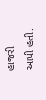હાજરી આપી હતી.